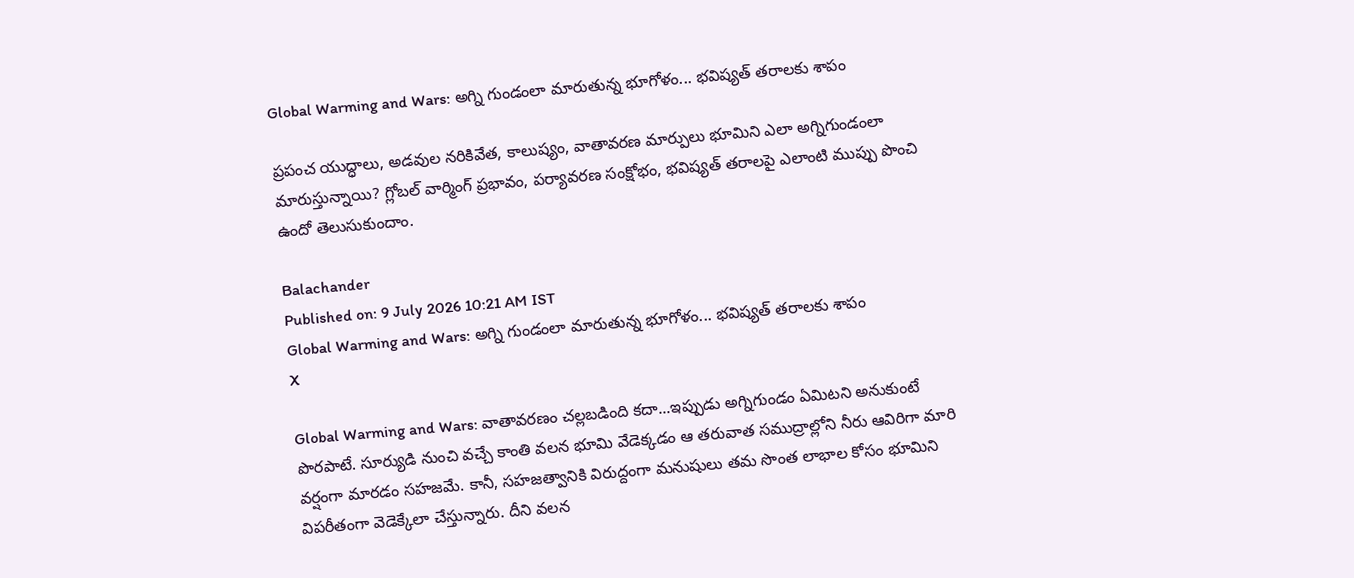Global Warming and Wars: అగ్ని గుండంలా మారుతున్న భూగోళం... భవిష్యత్‌ తరాలకు శాపం

ప్రపంచ యుద్ధాలు, అడవుల నరికివేత, కాలుష్యం, వాతావరణ మార్పులు భూమిని ఎలా అగ్నిగుండంలా మారుస్తున్నాయి? గ్లోబల్ వార్మింగ్ ప్రభావం, పర్యావరణ సంక్షోభం, భవిష్యత్ తరాలపై ఎలాంటి ముప్పు పొంచి ఉందో తెలుసుకుందాం.

Balachander
Published on: 9 July 2026 10:21 AM IST
Global Warming and Wars: అగ్ని గుండంలా మారుతున్న భూగోళం... భవిష్యత్‌ తరాలకు శాపం
X

Global Warming and Wars: వాతావరణం చల్లబడింది కదా...ఇప్పుడు అగ్నిగుండం ఏమిటని అనుకుంటే పొరపాటే. సూర్యుడి నుంచి వచ్చే కాంతి వలన భూమి వేడెక్కడం ఆ తరువాత సముద్రాల్లోని నీరు ఆవిరిగా మారి వర్షంగా మారడం సహజమే. కానీ, సహజత్వానికి విరుద్దంగా మనుషులు తమ సొంత లాభాల కోసం భూమిని విపరీతంగా వెడెక్కేలా చేస్తున్నారు. దీని వలన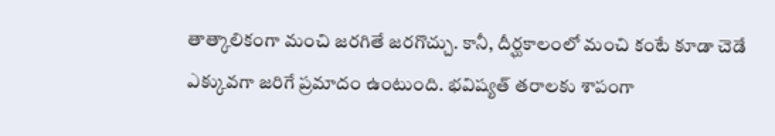తాత్కాలికంగా మంచి జరగితే జరగొచ్చు. కానీ, దీర్ఘకాలంలో మంచి కంటే కూడా చెడే ఎక్కువగా జరిగే ప్రమాదం ఉంటుంది. భవిష్యత్‌ తరాలకు శాపంగా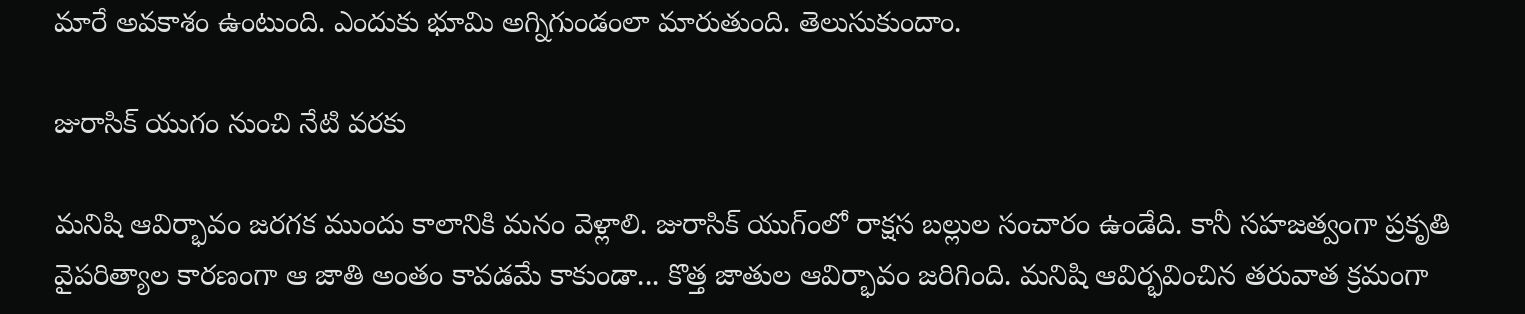మారే అవకాశం ఉంటుంది. ఎందుకు భూమి అగ్నిగుండంలా మారుతుంది. తెలుసుకుందాం.

జురాసిక్‌ యుగం నుంచి నేటి వరకు

మనిషి ఆవిర్భావం జరగక ముందు కాలానికి మనం వెళ్లాలి. జురాసిక్‌ యుగ్ంలో రాక్షస బల్లుల సంచారం ఉండేది. కానీ సహజత్వంగా ప్రకృతి వైపరిత్యాల కారణంగా ఆ జాతి అంతం కావడమే కాకుండా... కొత్త జాతుల ఆవిర్భావం జరిగింది. మనిషి ఆవిర్భవించిన తరువాత క్రమంగా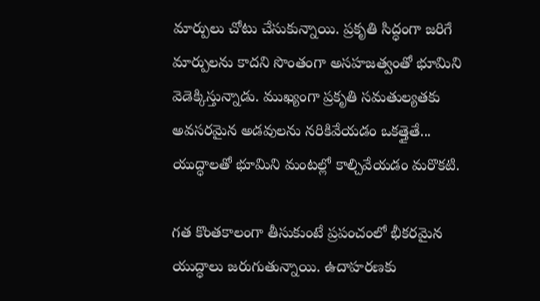మార్పులు చోటు చేసుకున్నాయి. ప్రకృతి సిద్ధంగా జరిగే మార్పులను కాదని సొంతంగా అసహజత్వంతో భూమిని వెడెక్కిస్తున్నాడు. ముఖ్యంగా ప్రకృతి సమతుల్యతకు అవసరమైన అడవులను నరికివేయడం ఒకత్తైతే... యుద్ధాలతో భూమిని మంటల్లో కాల్చివేయడం మరొకటి.

గత కొంతకాలంగా తీసుకుంటే ప్రపంచంలో భీకరమైన యుద్ధాలు జరుగుతున్నాయి. ఉదాహరణకు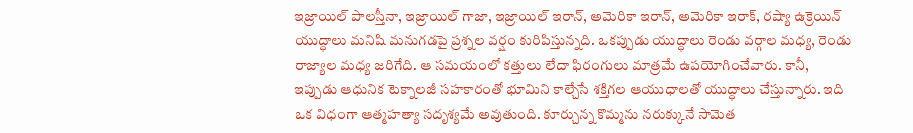ఇజ్రాయిల్‌ పాలస్తీనా, ఇజ్రాయిల్‌ గాజా, ఇజ్రాయిల్‌ ఇరాన్‌, అమెరికా ఇరాన్‌, అమెరికా ఇరాక్‌, రష్యా ఉక్రెయిన్‌ యుద్ధాలు మనిషి మనుగడపై ప్రశ్నల వర్షం కురిపిస్తున్నది. ఒకప్పుడు యుద్ధాలు రెండు వర్గాల మధ్య, రెండు రాజ్యాల మధ్య జరిగేది. ఆ సమయంలో కత్తులు లేదా ఫిరంగులు మాత్రమే ఉపయోగించేవారు. కానీ, ఇప్పుడు ఆధునిక టెక్నాలజీ సహకారంతో భూమిని కాల్చేసే శక్తిగల ఆయుధాలతో యుద్ధాలు చేస్తున్నారు. ఇది ఒక విధంగా ఆత్మహత్యా సదృశ్యమే అవుతుంది. కూర్చున్న కొమ్మను నరుక్కునే సామెత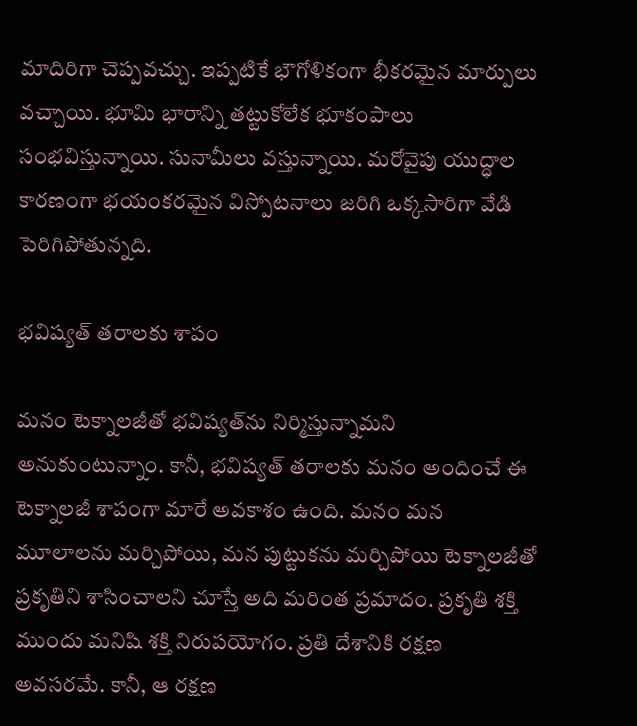మాదిరిగా చెప్పవచ్చు. ఇప్పటికే భౌగోళికంగా భీకరమైన మార్పులు వచ్చాయి. భూమి భారాన్ని తట్టుకోలేక భూకంపాలు సంభవిస్తున్నాయి. సునామీలు వస్తున్నాయి. మరోవైపు యుద్ధాల కారణంగా భయంకరమైన విస్పోటనాలు జరిగి ఒక్కసారిగా వేడి పెరిగిపోతున్నది.

భవిష్యత్‌ తరాలకు శాపం

మనం టెక్నాలజీతో భవిష్యత్‌ను నిర్మిస్తున్నామని అనుకుంటున్నాం. కానీ, భవిష్యత్‌ తరాలకు మనం అందించే ఈ టెక్నాలజీ శాపంగా మారే అవకాశం ఉంది. మనం మన మూలాలను మర్చిపోయి, మన పుట్టుకను మర్చిపోయి టెక్నాలజీతో ప్రకృతిని శాసించాలని చూస్తే అది మరింత ప్రమాదం. ప్రకృతి శక్తి ముందు మనిషి శక్తి నిరుపయోగం. ప్రతి దేశానికి రక్షణ అవసరమే. కానీ, ఆ రక్షణ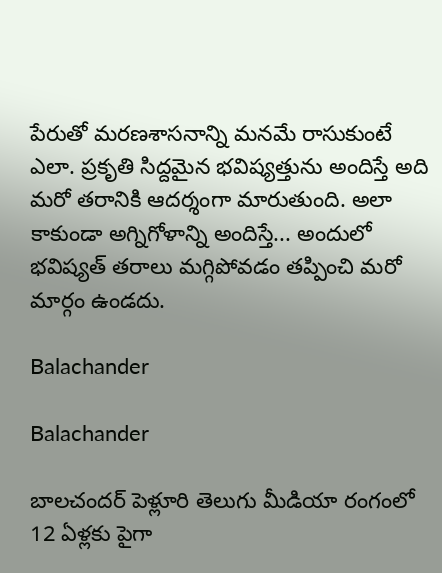పేరుతో మరణశాసనాన్ని మనమే రాసుకుంటే ఎలా. ప్రకృతి సిద్దమైన భవిష్యత్తును అందిస్తే అది మరో తరానికి ఆదర్శంగా మారుతుంది. అలా కాకుండా అగ్నిగోళాన్ని అందిస్తే... అందులో భవిష్యత్‌ తరాలు మగ్గిపోవడం తప్పించి మరో మార్గం ఉండదు.

Balachander

Balachander

బాలచందర్ పెళ్లూరి తెలుగు మీడియా రంగంలో 12 ఏళ్లకు పైగా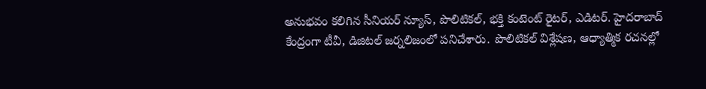అనుభవం కలిగిన సీనియర్ న్యూస్, పొలిటికల్, భక్తి కంటెంట్ రైటర్, ఎడిటర్. హైదరాబాద్ కేంద్రంగా టీవీ, డిజిటల్ జర్నలిజంలో పనిచేశారు. పొలిటికల్ విశ్లేషణ, ఆధ్యాత్మిక రచనల్లో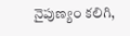నైపుణ్యం కలిగి,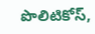పొలిటికోస్,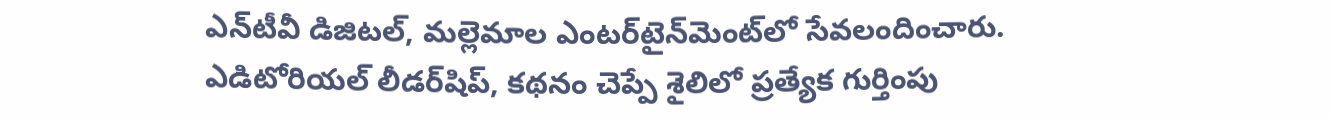ఎన్‌టీవీ డిజిటల్, మల్లెమాల ఎంటర్‌టైన్‌మెంట్‌లో సేవలందించారు. ఎడిటోరియల్ లీడర్‌షిప్, కథనం చెప్పే శైలిలో ప్రత్యేక గుర్తింపు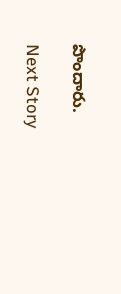పొందారు.

Next Story